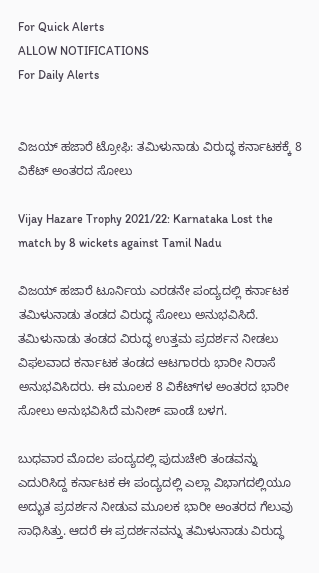For Quick Alerts
ALLOW NOTIFICATIONS
For Daily Alerts


ವಿಜಯ್ ಹಜಾರೆ ಟ್ರೋಫಿ: ತಮಿಳುನಾಡು ವಿರುದ್ಧ ಕರ್ನಾಟಕಕ್ಕೆ 8 ವಿಕೆಟ್‌ ಅಂತರದ ಸೋಲು

Vijay Hazare Trophy 2021/22: Karnataka Lost the match by 8 wickets against Tamil Nadu

ವಿಜಯ್ ಹಜಾರೆ ಟೂರ್ನಿಯ ಎರಡನೇ ಪಂದ್ಯದಲ್ಲಿ ಕರ್ನಾಟಕ ತಮಿಳುನಾಡು ತಂಡದ ವಿರುದ್ಧ ಸೋಲು ಅನುಭವಿಸಿದೆ. ತಮಿಳುನಾಡು ತಂಡದ ವಿರುದ್ಧ ಉತ್ತಮ ಪ್ರದರ್ಶನ ನೀಡಲು ವಿಫಲವಾದ ಕರ್ನಾಟಕ ತಂಡದ ಆಟಗಾರರು ಭಾರೀ ನಿರಾಸೆ ಅನುಭವಿಸಿದರು. ಈ ಮೂಲಕ 8 ವಿಕೆಟ್‌ಗಳ ಅಂತರದ ಭಾರೀ ಸೋಲು ಅನುಭವಿಸಿದೆ ಮನೀಶ್ ಪಾಂಡೆ ಬಳಗ.

ಬುಧವಾರ ಮೊದಲ ಪಂದ್ಯದಲ್ಲಿ ಪುದುಚೇರಿ ತಂಡವನ್ನು ಎದುರಿಸಿದ್ದ ಕರ್ನಾಟಕ ಈ ಪಂದ್ಯದಲ್ಲಿ ಎಲ್ಲಾ ವಿಭಾಗದಲ್ಲಿಯೂ ಅದ್ಭುತ ಪ್ರದರ್ಶನ ನೀಡುವ ಮೂಲಕ ಭಾರೀ ಅಂತರದ ಗೆಲುವು ಸಾಧಿಸಿತ್ತು. ಆದರೆ ಈ ಪ್ರದರ್ಶನವನ್ನು ತಮಿಳುನಾಡು ವಿರುದ್ಧ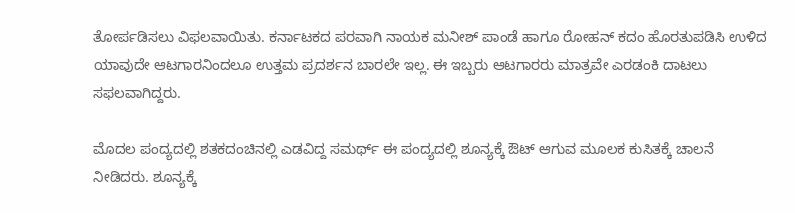ತೋರ್ಪಡಿಸಲು ವಿಫಲವಾಯಿತು. ಕರ್ನಾಟಕದ ಪರವಾಗಿ ನಾಯಕ ಮನೀಶ್ ಪಾಂಡೆ ಹಾಗೂ ರೋಹನ್ ಕದಂ ಹೊರತುಪಡಿಸಿ ಉಳಿದ ಯಾವುದೇ ಆಟಗಾರನಿಂದಲೂ ಉತ್ತಮ ಪ್ರದರ್ಶನ ಬಾರಲೇ ಇಲ್ಲ. ಈ ಇಬ್ಬರು ಆಟಗಾರರು ಮಾತ್ರವೇ ಎರಡಂಕಿ ದಾಟಲು ಸಫಲವಾಗಿದ್ದರು.

ಮೊದಲ ಪಂದ್ಯದಲ್ಲಿ ಶತಕದಂಚಿನಲ್ಲಿ ಎಡವಿದ್ದ ಸಮರ್ಥ್ ಈ ಪಂದ್ಯದಲ್ಲಿ ಶೂನ್ಯಕ್ಕೆ ಔಟ್ ಆಗುವ ಮೂಲಕ ಕುಸಿತಕ್ಕೆ ಚಾಲನೆ ನೀಡಿದರು. ಶೂನ್ಯಕ್ಕೆ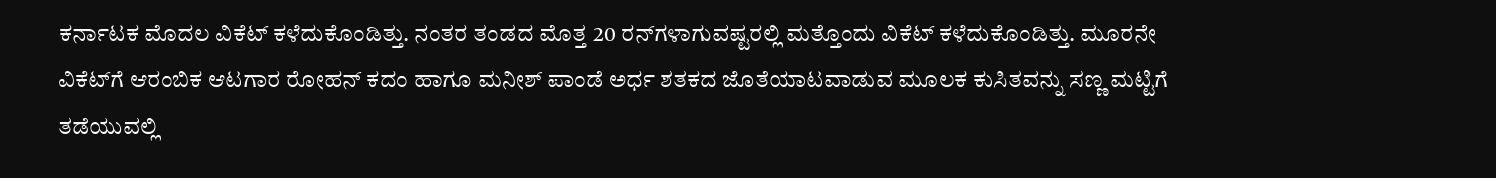ಕರ್ನಾಟಕ ಮೊದಲ ವಿಕೆಟ್ ಕಳೆದುಕೊಂಡಿತ್ತು. ನಂತರ ತಂಡದ ಮೊತ್ತ 20 ರನ್‌ಗಳಾಗುವಷ್ಟರಲ್ಲಿ ಮತ್ತೊಂದು ವಿಕೆಟ್ ಕಳೆದುಕೊಂಡಿತ್ತು. ಮೂರನೇ ವಿಕೆಟ್‌ಗೆ ಆರಂಬಿಕ ಆಟಗಾರ ರೋಹನ್ ಕದಂ ಹಾಗೂ ಮನೀಶ್ ಪಾಂಡೆ ಅರ್ಧ ಶತಕದ ಜೊತೆಯಾಟವಾಡುವ ಮೂಲಕ ಕುಸಿತವನ್ನು ಸಣ್ಣ ಮಟ್ಟಿಗೆ ತಡೆಯುವಲ್ಲಿ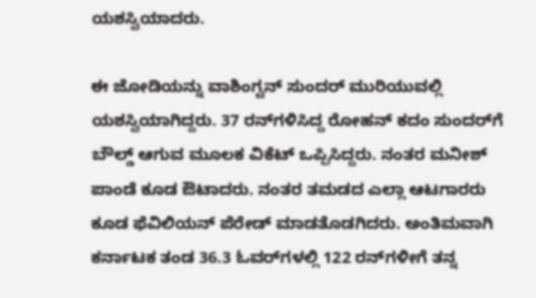ಯಶಸ್ವಿಯಾದರು.

ಈ ಜೋಡಿಯನ್ನು ವಾಶಿಂಗ್ಟನ್ ಸುಂದರ್ ಮುರಿಯುವಲ್ಲಿ ಯಶಸ್ವಿಯಾಗಿದ್ದರು. 37 ರನ್‌ಗಳಿಸಿದ್ದ ರೋಹನ್ ಕದಂ ಸುಂದರ್‌ಗೆ ಬೌಲ್ಡ್ ಆಗುವ ಮೂಲಕ ವಿಕೆಟ್ ಒಪ್ಪಿಸಿದ್ದರು. ನಂತರ ಮನೀಶ್ ಪಾಂಡೆ ಕೂಡ ಔಟಾದರು. ನಂತರ ತಮಡದ ಎಲ್ಲಾ ಆಟಗಾರರು ಕೂಡ ಫೆವಿಲಿಯನ್ ಪೆರೇಡ್ ಮಾಡತೊಡಗಿದರು. ಅಂತಿಮವಾಗಿ ಕರ್ನಾಟಕ ತಂಡ 36.3 ಓವರ್‌ಗಳಲ್ಲಿ 122 ರನ್‌ಗಳೀಗೆ ತನ್ನ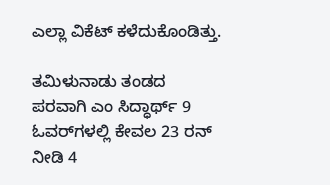ಎಲ್ಲಾ ವಿಕೆಟ್ ಕಳೆದುಕೊಂಡಿತ್ತು.

ತಮಿಳುನಾಡು ತಂಡದ ಪರವಾಗಿ ಎಂ ಸಿದ್ಧಾರ್ಥ್ 9 ಓವರ್‌ಗಳಲ್ಲಿ ಕೇವಲ 23 ರನ್‌ ನೀಡಿ 4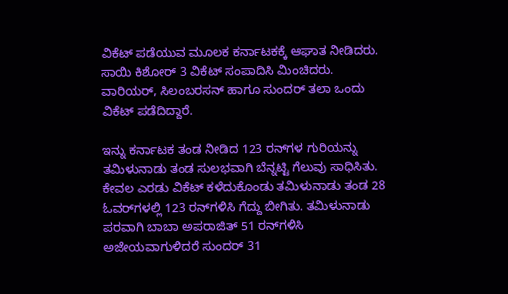ವಿಕೆಟ್ ಪಡೆಯುವ ಮೂಲಕ ಕರ್ನಾಟಕಕ್ಕೆ ಆಘಾತ ನೀಡಿದರು. ಸಾಯಿ ಕಿಶೋರ್ 3 ವಿಕೆಟ್ ಸಂಪಾದಿಸಿ ಮಿಂಚಿದರು. ವಾರಿಯರ್, ಸಿಲಂಬರಸನ್ ಹಾಗೂ ಸುಂದರ್ ತಲಾ ಒಂದು ವಿಕೆಟ್ ಪಡೆದಿದ್ದಾರೆ.

ಇನ್ನು ಕರ್ನಾಟಕ ತಂಡ ನೀಡಿದ 123 ರನ್‌ಗಳ ಗುರಿಯನ್ನು ತಮಿಳುನಾಡು ತಂಡ ಸುಲಭವಾಗಿ ಬೆನ್ನಟ್ಟಿ ಗೆಲುವು ಸಾಧಿಸಿತು. ಕೇವಲ ಎರಡು ವಿಕೆಟ್ ಕಳೆದುಕೊಂಡು ತಮಿಳುನಾಡು ತಂಡ 28 ಓವರ್‌ಗಳಲ್ಲಿ 123 ರನ್‌ಗಳಿಸಿ ಗೆದ್ದು ಬೀಗಿತು. ತಮಿಳುನಾಡು ಪರವಾಗಿ ಬಾಬಾ ಅಪರಾಜಿತ್ 51 ರನ್‌ಗಳಿಸಿ ಅಜೇಯವಾಗುಳಿದರೆ ಸುಂದರ್ 31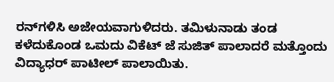ರನ್‌ಗಳಿಸಿ ಅಜೇಯವಾಗುಳಿದರು. ತಮಿಳುನಾಡು ತಂಡ ಕಳೆದುಕೊಂಡ ಒಮದು ವಿಕೆಟ್ ಜೆ ಸುಜಿತ್ ಪಾಲಾದರೆ ಮತ್ತೊಂದು ವಿದ್ಯಾಧರ್ ಪಾಟೀಲ್ ಪಾಲಾಯಿತು.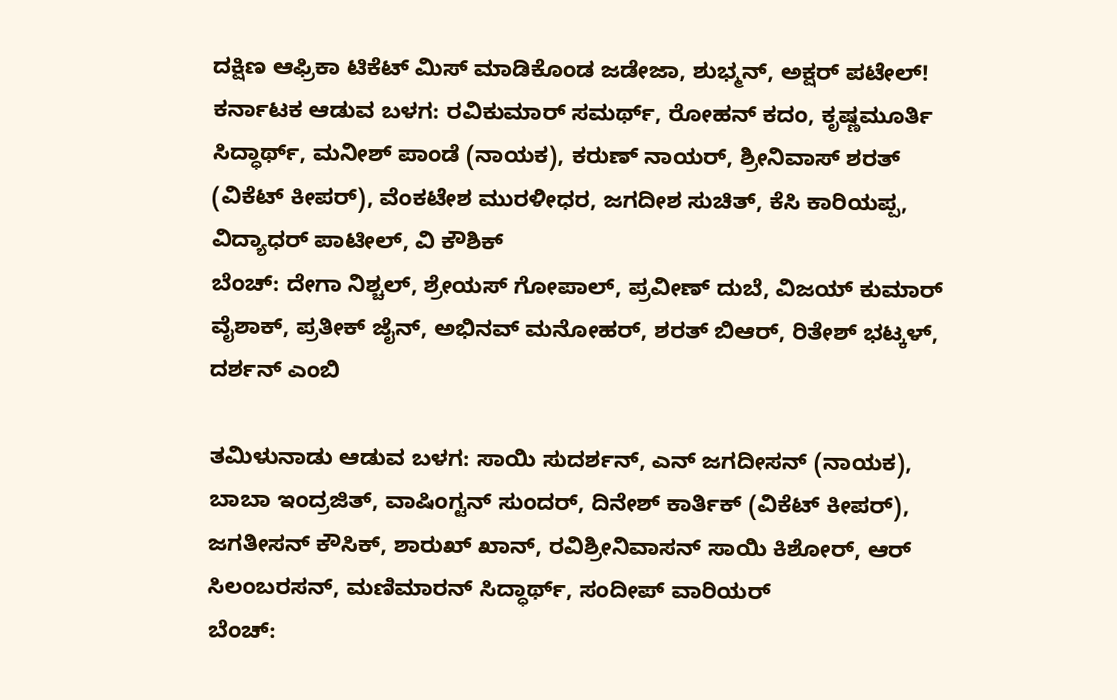ದಕ್ಷಿಣ ಆಫ್ರಿಕಾ ಟಿಕೆಟ್ ಮಿಸ್‌ ಮಾಡಿಕೊಂಡ ಜಡೇಜಾ, ಶುಭ್ಮನ್, ಅಕ್ಷರ್ ಪಟೇಲ್!
ಕರ್ನಾಟಕ ಆಡುವ ಬಳಗ: ರವಿಕುಮಾರ್ ಸಮರ್ಥ್, ರೋಹನ್ ಕದಂ, ಕೃಷ್ಣಮೂರ್ತಿ ಸಿದ್ಧಾರ್ಥ್, ಮನೀಶ್ ಪಾಂಡೆ (ನಾಯಕ), ಕರುಣ್ ನಾಯರ್, ಶ್ರೀನಿವಾಸ್ ಶರತ್ (ವಿಕೆಟ್ ಕೀಪರ್), ವೆಂಕಟೇಶ ಮುರಳೀಧರ, ಜಗದೀಶ ಸುಚಿತ್, ಕೆಸಿ ಕಾರಿಯಪ್ಪ, ವಿದ್ಯಾಧರ್ ಪಾಟೀಲ್, ವಿ ಕೌಶಿಕ್
ಬೆಂಚ್: ದೇಗಾ ನಿಶ್ಚಲ್, ಶ್ರೇಯಸ್ ಗೋಪಾಲ್, ಪ್ರವೀಣ್ ದುಬೆ, ವಿಜಯ್ ಕುಮಾರ್ ವೈಶಾಕ್, ಪ್ರತೀಕ್ ಜೈನ್, ಅಭಿನವ್ ಮನೋಹರ್, ಶರತ್ ಬಿಆರ್, ರಿತೇಶ್ ಭಟ್ಕಳ್, ದರ್ಶನ್ ಎಂಬಿ

ತಮಿಳುನಾಡು ಆಡುವ ಬಳಗ: ಸಾಯಿ ಸುದರ್ಶನ್, ಎನ್ ಜಗದೀಸನ್ (ನಾಯಕ), ಬಾಬಾ ಇಂದ್ರಜಿತ್, ವಾಷಿಂಗ್ಟನ್ ಸುಂದರ್, ದಿನೇಶ್ ಕಾರ್ತಿಕ್ (ವಿಕೆಟ್ ಕೀಪರ್), ಜಗತೀಸನ್ ಕೌಸಿಕ್, ಶಾರುಖ್ ಖಾನ್, ರವಿಶ್ರೀನಿವಾಸನ್ ಸಾಯಿ ಕಿಶೋರ್, ಆರ್ ಸಿಲಂಬರಸನ್, ಮಣಿಮಾರನ್ ಸಿದ್ಧಾರ್ಥ್, ಸಂದೀಪ್ ವಾರಿಯರ್
ಬೆಂಚ್: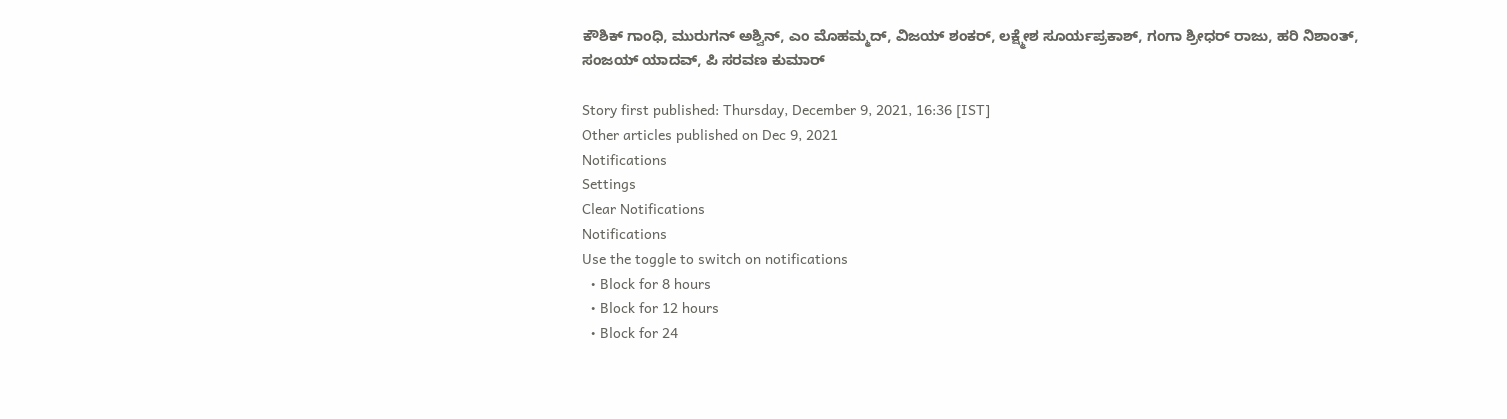ಕೌಶಿಕ್ ಗಾಂಧಿ, ಮುರುಗನ್ ಅಶ್ವಿನ್, ಎಂ ಮೊಹಮ್ಮದ್, ವಿಜಯ್ ಶಂಕರ್, ಲಕ್ಷ್ಮೇಶ ಸೂರ್ಯಪ್ರಕಾಶ್, ಗಂಗಾ ಶ್ರೀಧರ್ ರಾಜು, ಹರಿ ನಿಶಾಂತ್, ಸಂಜಯ್ ಯಾದವ್, ಪಿ ಸರವಣ ಕುಮಾರ್

Story first published: Thursday, December 9, 2021, 16:36 [IST]
Other articles published on Dec 9, 2021
Notifications
Settings
Clear Notifications
Notifications
Use the toggle to switch on notifications
  • Block for 8 hours
  • Block for 12 hours
  • Block for 24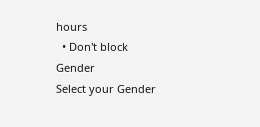hours
  • Don't block
Gender
Select your Gender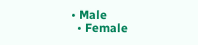• Male
  • Female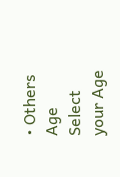• Others
Age
Select your Age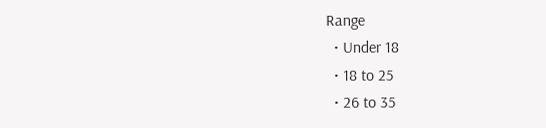Range
  • Under 18
  • 18 to 25
  • 26 to 35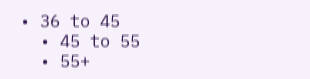• 36 to 45
  • 45 to 55
  • 55+